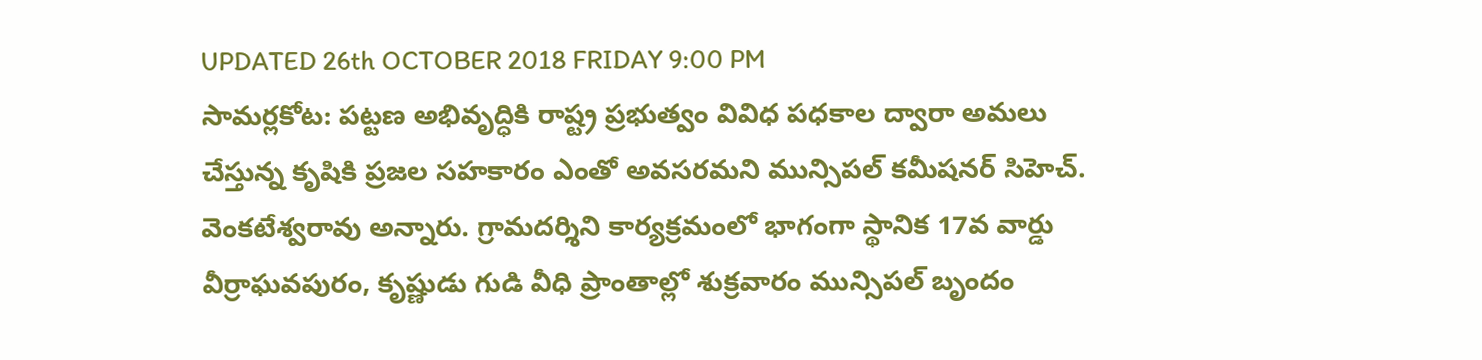UPDATED 26th OCTOBER 2018 FRIDAY 9:00 PM
సామర్లకోట: పట్టణ అభివృద్ధికి రాష్ట్ర ప్రభుత్వం వివిధ పధకాల ద్వారా అమలు చేస్తున్న కృషికి ప్రజల సహకారం ఎంతో అవసరమని మున్సిపల్ కమీషనర్ సిహెచ్. వెంకటేశ్వరావు అన్నారు. గ్రామదర్శిని కార్యక్రమంలో భాగంగా స్థానిక 17వ వార్డు వీర్రాఘవపురం, కృష్ణుడు గుడి వీధి ప్రాంతాల్లో శుక్రవారం మున్సిపల్ బృందం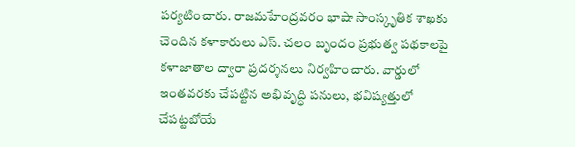పర్యటించారు. రాజమహేంద్రవరం భాషా సాంస్కృతిక శాఖకు చెందిన కళాకారులు ఎస్. చలం బృందం ప్రభుత్వ పథకాలపై కళాజాతాల ద్వారా ప్రదర్శనలు నిర్వహించారు. వార్డులో ఇంతవరకు చేపట్టిన అభివృద్ధి పనులు, భవిష్యత్తులో చేపట్టబోయే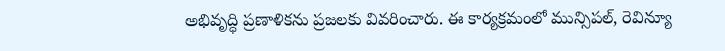అభివృద్ధి ప్రణాళికను ప్రజలకు వివరించారు. ఈ కార్యక్రమంలో మున్సిపల్, రెవిన్యూ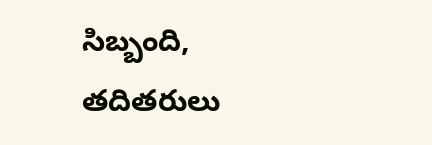సిబ్బంది, తదితరులు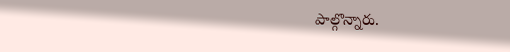పాల్గొన్నారు.